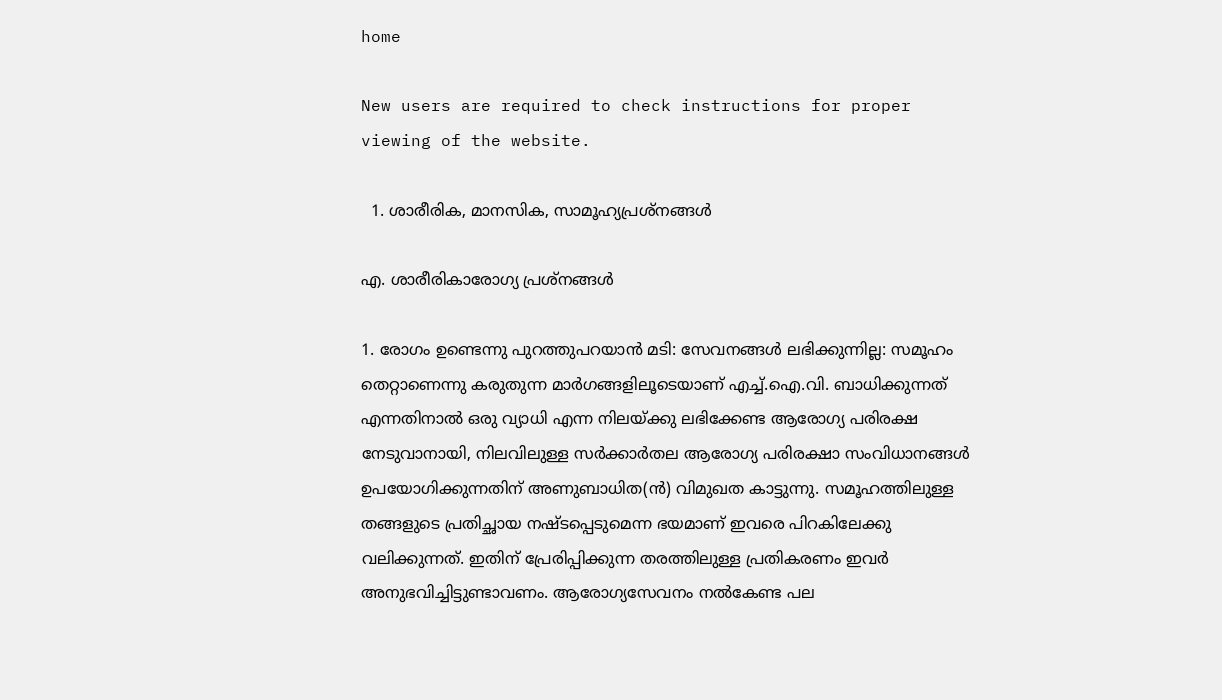home

New users are required to check instructions for proper viewing of the website.

  1. ശാരീരിക, മാനസിക, സാമൂഹ്യപ്രശ്‌നങ്ങള്‍

എ. ശാരീരികാരോഗ്യ പ്രശ്‌നങ്ങള്‍

1. രോഗം ഉണ്ടെന്നു പുറത്തുപറയാന്‍ മടി: സേവനങ്ങള്‍ ലഭിക്കുന്നില്ല: സമൂഹം തെറ്റാണെന്നു കരുതുന്ന മാര്‍ഗങ്ങളിലൂടെയാണ്‌ എച്ച്‌.ഐ.വി. ബാധിക്കുന്നത്‌ എന്നതിനാല്‍ ഒരു വ്യാധി എന്ന നിലയ്‌ക്കു ലഭിക്കേണ്ട ആരോഗ്യ പരിരക്ഷ നേടുവാനായി, നിലവിലുള്ള സര്‍ക്കാര്‍തല ആരോഗ്യ പരിരക്ഷാ സംവിധാനങ്ങള്‍ ഉപയോഗിക്കുന്നതിന്‌ അണുബാധിത(ന്‍) വിമുഖത കാട്ടുന്നു. സമൂഹത്തിലുള്ള തങ്ങളുടെ പ്രതിച്ഛായ നഷ്‌ടപ്പെടുമെന്ന ഭയമാണ്‌ ഇവരെ പിറകിലേക്കു വലിക്കുന്നത്‌. ഇതിന്‌ പ്രേരിപ്പിക്കുന്ന തരത്തിലുള്ള പ്രതികരണം ഇവര്‍ അനുഭവിച്ചിട്ടുണ്ടാവണം. ആരോഗ്യസേവനം നല്‍കേണ്ട പല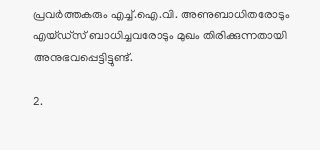പ്രവര്‍ത്തകരും എച്ച്‌.ഐ.വി. അണുബാധിതരോടും എയ്‌ഡ്‌സ്‌ ബാധിച്ചവരോടും മുഖം തിരിക്കുന്നതായി അനുഭവപ്പെട്ടിട്ടുണ്ട്‌.

2.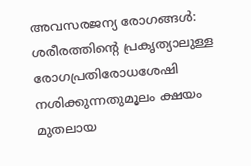അവസരജന്യ രോഗങ്ങള്‍: ശരീരത്തിന്റെ പ്രകൃത്യാലുള്ള രോഗപ്രതിരോധശേഷി നശിക്കുന്നതുമൂലം ക്ഷയം മുതലായ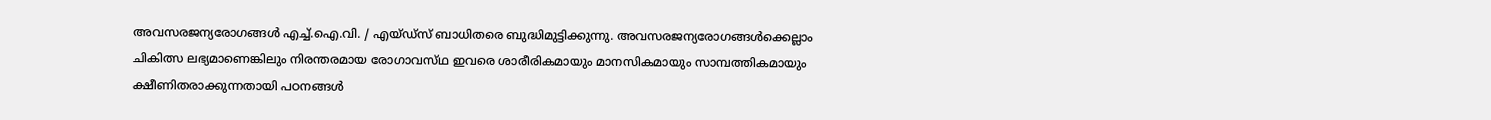അവസരജന്യരോഗങ്ങള്‍ എച്ച്‌.ഐ.വി. / എയ്‌ഡ്‌സ്‌ ബാധിതരെ ബുദ്ധിമുട്ടിക്കുന്നു. അവസരജന്യരോഗങ്ങള്‍ക്കെല്ലാം ചികിത്സ ലഭ്യമാണെങ്കിലും നിരന്തരമായ രോഗാവസ്‌ഥ ഇവരെ ശാരീരികമായും മാനസികമായും സാമ്പത്തികമായും ക്ഷീണിതരാക്കുന്നതായി പഠനങ്ങള്‍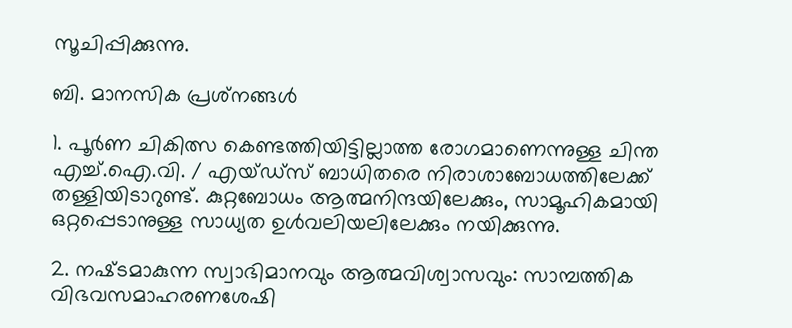സൂചിപ്പിക്കുന്നു.

ബി. മാനസിക പ്രശ്‌നങ്ങള്‍

1. പൂര്‍ണ ചികിത്സ കെണ്ടത്തിയിട്ടില്ലാത്ത രോഗമാണെന്നുള്ള ചിന്ത എച്ച്‌.ഐ.വി. / എയ്‌ഡ്‌സ്‌ ബാധിതരെ നിരാശാബോധത്തിലേക്ക്‌ തള്ളിയിടാറുണ്ട്‌. കുറ്റബോധം ആത്മനിന്ദയിലേക്കും, സാമൂഹികമായി ഒറ്റപ്പെടാനുള്ള സാധ്യത ഉള്‍വലിയലിലേക്കും നയിക്കുന്നു.

2. നഷ്‌ടമാകുന്ന സ്വാഭിമാനവും ആത്മവിശ്വാസവും: സാമ്പത്തിക വിഭവസമാഹരണശേഷി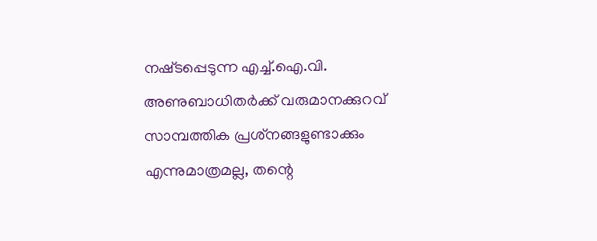നഷ്‌ടപ്പെടുന്ന എച്ച്‌.ഐ.വി. അണുബാധിതര്‍ക്ക്‌ വരുമാനക്കുറവ്‌ സാമ്പത്തിക പ്രശ്‌നങ്ങളുണ്ടാക്കും എന്നുമാത്രമല്ല, തന്റെ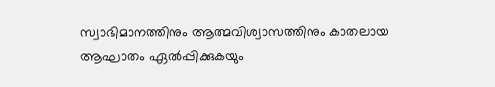സ്വാഭിമാനത്തിനും ആത്മവിശ്വാസത്തിനും കാതലായ ആഘാതം ഏല്‍പ്പിക്കുകയും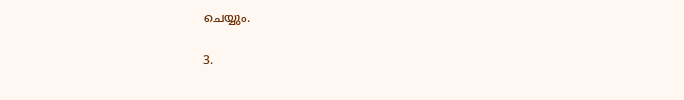ചെയ്യും.

3.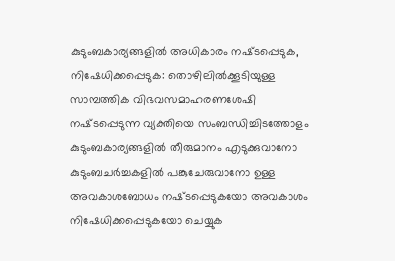കുടുംബകാര്യങ്ങളില്‍ അധികാരം നഷ്‌ടപ്പെടുക, നിഷേധിക്കപ്പെടുക: തൊഴിലില്‍ക്കൂടിയുള്ള സാമ്പത്തിക വിഭവസമാഹരണശേഷി നഷ്‌ടപ്പെടുന്ന വ്യക്തിയെ സംബന്ധിച്ചിടത്തോളം കുടുംബകാര്യങ്ങളില്‍ തീരുമാനം എടുക്കുവാനോ കുടുംബചര്‍ച്ചകളില്‍ പങ്കുചേരുവാനോ ഉള്ള അവകാശബോധം നഷ്‌ടപ്പെടുകയോ അവകാശം നിഷേധിക്കപ്പെടുകയോ ചെയ്യുക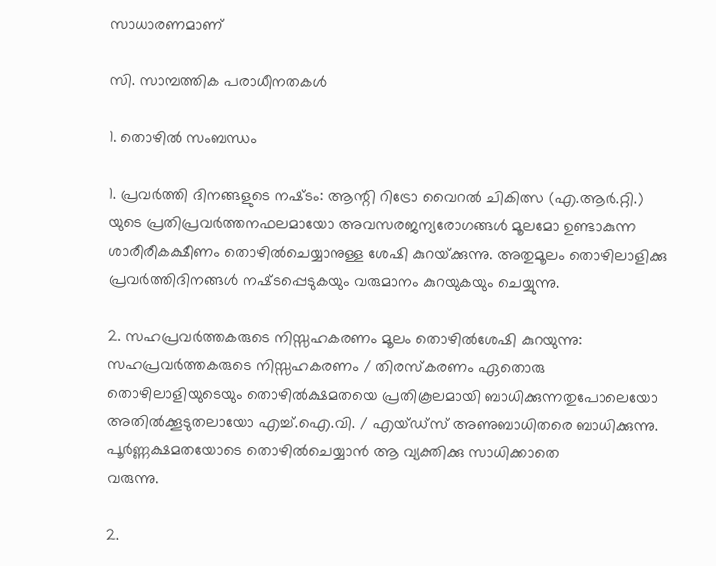സാധാരണമാണ്‌

സി. സാമ്പത്തിക പരാധീനതകള്‍

1. തൊഴില്‍ സംബന്ധം

1. പ്രവര്‍ത്തി ദിനങ്ങളുടെ നഷ്‌ടം: ആന്റി റിട്രോ വൈറല്‍ ചികിത്സ (എ.ആര്‍.റ്റി.) യുടെ പ്രതിപ്രവര്‍ത്തനഫലമായോ അവസരജന്യരോഗങ്ങള്‍ മൂലമോ ഉണ്ടാകുന്ന ശാരീരീകക്ഷീണം തൊഴില്‍ചെയ്യാനുള്ള ശേഷി കുറയ്‌ക്കുന്നു. അതുമൂലം തൊഴിലാളിക്കു പ്രവര്‍ത്തിദിനങ്ങള്‍ നഷ്‌ടപ്പെടുകയും വരുമാനം കുറയുകയും ചെയ്യുന്നു.

2. സഹപ്രവര്‍ത്തകരുടെ നിസ്സഹകരണം മൂലം തൊഴില്‍ശേഷി കുറയുന്നു: സഹപ്രവര്‍ത്തകരുടെ നിസ്സഹകരണം / തിരസ്‌കരണം ഏതൊരു തൊഴിലാളിയുടെയും തൊഴില്‍ക്ഷമതയെ പ്രതികൂലമായി ബാധിക്കുന്നതുപോലെയോ അതില്‍ക്കൂടുതലായോ എച്ച്‌.ഐ.വി. / എയ്‌ഡ്‌സ്‌ അണുബാധിതരെ ബാധിക്കുന്നു. പൂര്‍ണ്ണക്ഷമതയോടെ തൊഴില്‍ചെയ്യാന്‍ ആ വ്യക്തിക്കു സാധിക്കാതെ
വരുന്നു.

2.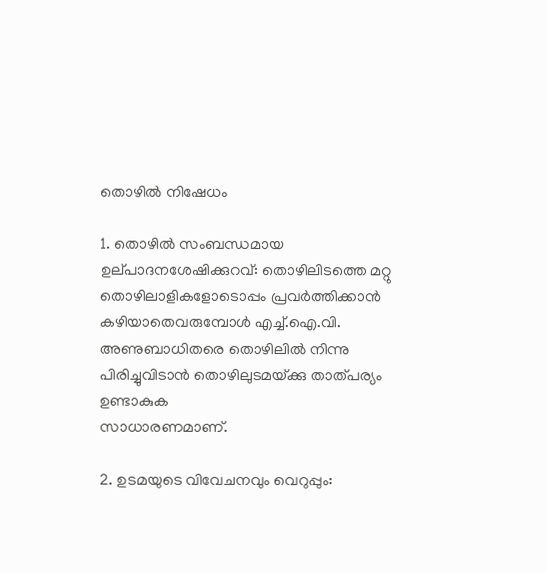തൊഴില്‍ നിഷേധം

1. തൊഴില്‍ സംബന്ധമായ ഉല്‌പാദനശേഷിക്കുറവ്‌: തൊഴിലിടത്തെ മറ്റു തൊഴിലാളികളോടൊപ്പം പ്രവര്‍ത്തിക്കാന്‍ കഴിയാതെവരുമ്പോള്‍ എച്ച്‌.ഐ.വി. അണുബാധിതരെ തൊഴിലില്‍ നിന്നു പിരിച്ചുവിടാന്‍ തൊഴിലുടമയ്‌ക്കു താത്‌പര്യം ഉണ്ടാകുക
സാധാരണമാണ്‌.

2. ഉടമയുടെ വിവേചനവും വെറുപ്പും: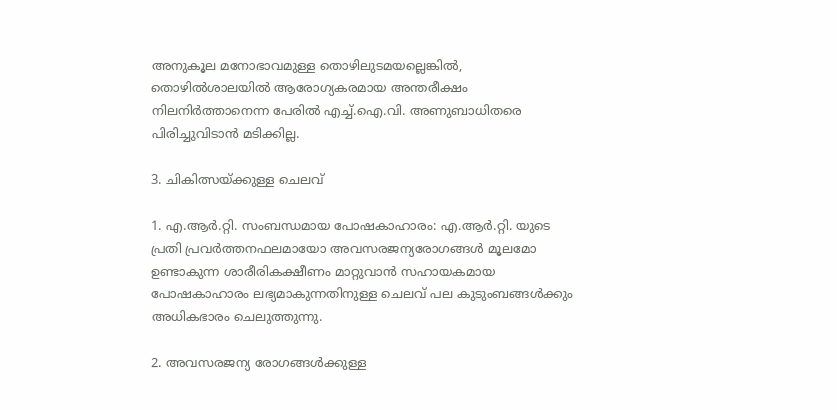അനുകൂല മനോഭാവമുള്ള തൊഴിലുടമയല്ലെങ്കില്‍, തൊഴില്‍ശാലയില്‍ ആരോഗ്യകരമായ അന്തരീക്ഷം നിലനിര്‍ത്താനെന്ന പേരില്‍ എച്ച്‌.ഐ.വി. അണുബാധിതരെ പിരിച്ചുവിടാന്‍ മടിക്കില്ല.

3. ചികിത്സയ്‌ക്കുള്ള ചെലവ്‌

1. എ.ആര്‍.റ്റി. സംബന്ധമായ പോഷകാഹാരം: എ.ആര്‍.റ്റി. യുടെ പ്രതി പ്രവര്‍ത്തനഫലമായോ അവസരജന്യരോഗങ്ങള്‍ മൂലമോ ഉണ്ടാകുന്ന ശാരീരികക്ഷീണം മാറ്റുവാന്‍ സഹായകമായ പോഷകാഹാരം ലഭ്യമാകുന്നതിനുള്ള ചെലവ്‌ പല കുടുംബങ്ങള്‍ക്കും അധികഭാരം ചെലുത്തുന്നു.

2. അവസരജന്യ രോഗങ്ങള്‍ക്കുള്ള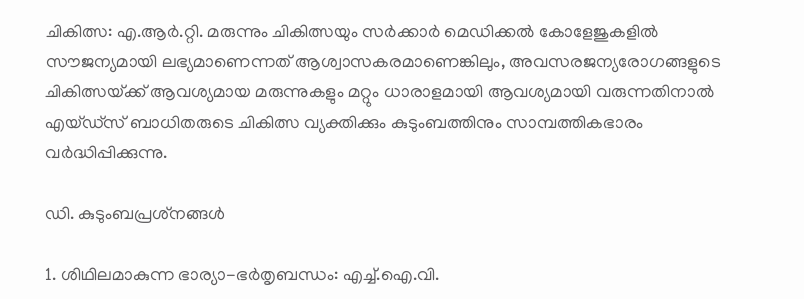ചികിത്സ: എ.ആര്‍.റ്റി. മരുന്നും ചികിത്സയും സര്‍ക്കാര്‍ മെഡിക്കല്‍ കോളേജുകളില്‍ സൗജന്യമായി ലഭ്യമാണെന്നത്‌ ആശ്വാസകരമാണെങ്കിലും, അവസരജന്യരോഗങ്ങളുടെ ചികിത്സയ്‌ക്ക്‌ ആവശ്യമായ മരുന്നുകളും മറ്റും ധാരാളമായി ആവശ്യമായി വരുന്നതിനാല്‍ എയ്‌ഡ്‌സ്‌ ബാധിതരുടെ ചികിത്സ വ്യക്തിക്കും കുടുംബത്തിനും സാമ്പത്തികഭാരം വര്‍ദ്ധിപ്പിക്കുന്നു.

ഡി. കുടുംബപ്രശ്‌നങ്ങള്‍

1. ശിഥിലമാകുന്ന ഭാര്യാ-ഭര്‍തൃബന്ധം: എച്ച്‌.ഐ.വി.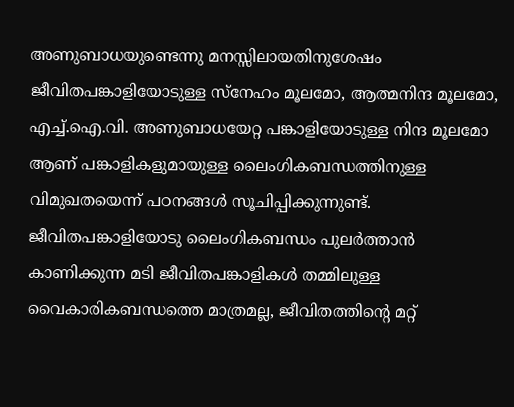അണുബാധയുണ്ടെന്നു മനസ്സിലായതിനുശേഷം ജീവിതപങ്കാളിയോടുള്ള സ്‌നേഹം മൂലമോ, ആത്മനിന്ദ മൂലമോ, എച്ച്‌.ഐ.വി. അണുബാധയേറ്റ പങ്കാളിയോടുള്ള നിന്ദ മൂലമോ ആണ്‌ പങ്കാളികളുമായുള്ള ലൈംഗികബന്ധത്തിനുള്ള വിമുഖതയെന്ന്‌ പഠനങ്ങള്‍ സൂചിപ്പിക്കുന്നുണ്ട്‌. ജീവിതപങ്കാളിയോടു ലൈംഗികബന്ധം പുലര്‍ത്താന്‍ കാണിക്കുന്ന മടി ജീവിതപങ്കാളികള്‍ തമ്മിലുള്ള വൈകാരികബന്ധത്തെ മാത്രമല്ല, ജീവിതത്തിന്റെ മറ്റ്‌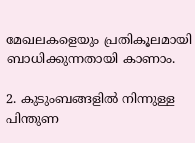മേഖലകളെയും പ്രതികൂലമായി ബാധിക്കുന്നതായി കാണാം.

2. കുടുംബങ്ങളില്‍ നിന്നുള്ള പിന്തുണ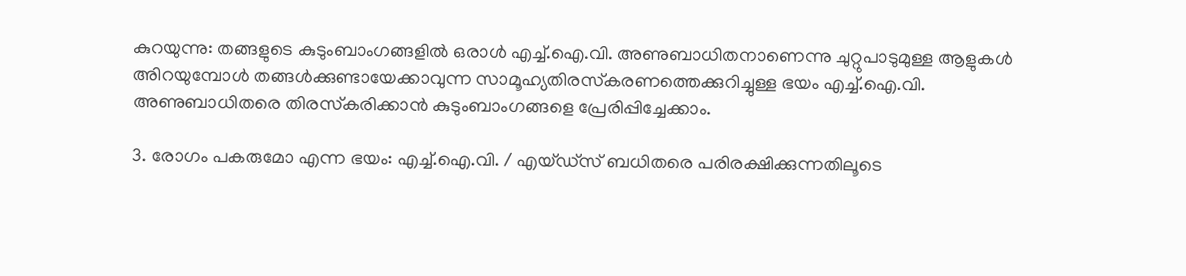കുറയുന്നു: തങ്ങളുടെ കുടുംബാംഗങ്ങളില്‍ ഒരാള്‍ എച്ച്‌.ഐ.വി. അണുബാധിതനാണെന്നു ചുറ്റുപാടുമുള്ള ആളുകള്‍ അിറയുമ്പോള്‍ തങ്ങള്‍ക്കുണ്ടായേക്കാവുന്ന സാമൂഹ്യതിരസ്‌കരണത്തെക്കുറിച്ചുള്ള ഭയം എച്ച്‌.ഐ.വി. അണുബാധിതരെ തിരസ്‌കരിക്കാന്‍ കുടുംബാംഗങ്ങളെ പ്രേരിപ്പിച്ചേക്കാം.

3. രോഗം പകരുമോ എന്ന ഭയം: എച്ച്‌.ഐ.വി. / എയ്‌ഡ്‌സ്‌ ബധിതരെ പരിരക്ഷിക്കുന്നതിലൂടെ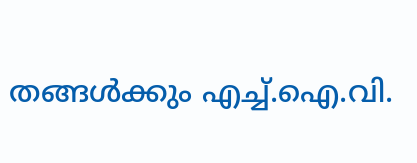തങ്ങള്‍ക്കും എച്ച്‌.ഐ.വി.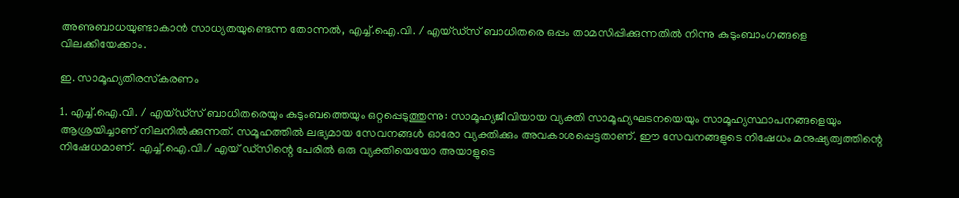അണുബാധയുണ്ടാകാന്‍ സാധ്യതയുണ്ടെന്ന തോന്നല്‍, എച്ച്‌.ഐ.വി. / എയ്‌ഡ്‌സ്‌ ബാധിതരെ ഒപ്പം താമസിപ്പിക്കുന്നതില്‍ നിന്നു കുടുംബാംഗങ്ങളെ വിലക്കിയേക്കാം.

ഇ. സാമൂഹ്യതിരസ്‌കരണം

1. എച്ച്‌.ഐ.വി. / എയ്‌ഡ്‌സ്‌ ബാധിതരെയും കുടുംബത്തെയും ഒറ്റപ്പെടുത്തുന്നു: സാമൂഹ്യജീവിയായ വ്യക്തി സാമൂഹ്യഘടനയെയും സാമൂഹ്യസ്ഥാപനങ്ങളെയും ആശ്രയിച്ചാണ്‌ നിലനില്‍ക്കുന്നത്‌. സമൂഹത്തില്‍ ലഭ്യമായ സേവനങ്ങള്‍ ഓരോ വ്യക്തിക്കും അവകാശപ്പെട്ടതാണ്‌. ഈ സേവനങ്ങളുടെ നിഷേധം മനുഷ്യത്വത്തിന്റെ നിഷേധമാണ്‌. എച്ച്‌.ഐ.വി./ എയ്‌ ഡ്‌സിന്റെ പേരില്‍ ഒരു വ്യക്തിയെയോ അയാളുടെ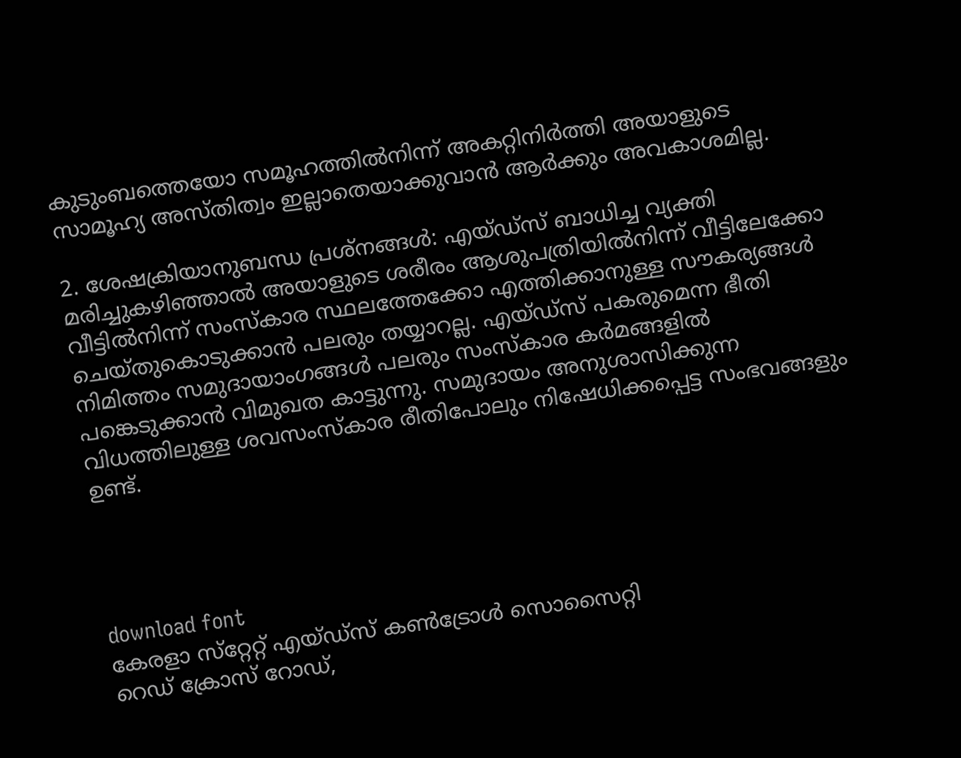കുടുംബത്തെയോ സമൂഹത്തില്‍നിന്ന്‌ അകറ്റിനിര്‍ത്തി അയാളുടെ സാമൂഹ്യ അസ്‌തിത്വം ഇല്ലാതെയാക്കുവാന്‍ ആര്‍ക്കും അവകാശമില്ല.

2. ശേഷക്രിയാനുബന്ധ പ്രശ്‌നങ്ങള്‍: എയ്‌ഡ്‌സ്‌ ബാധിച്ച വ്യക്തി മരിച്ചുകഴിഞ്ഞാല്‍ അയാളുടെ ശരീരം ആശുപത്രിയില്‍നിന്ന്‌ വീട്ടിലേക്കോ വീട്ടില്‍നിന്ന്‌ സംസ്‌കാര സ്ഥലത്തേക്കോ എത്തിക്കാനുള്ള സൗകര്യങ്ങള്‍ ചെയ്‌തുകൊടുക്കാന്‍ പലരും തയ്യാറല്ല. എയ്‌ഡ്‌സ്‌ പകരുമെന്ന ഭീതി നിമിത്തം സമുദായാംഗങ്ങള്‍ പലരും സംസ്‌കാര കര്‍മങ്ങളില്‍ പങ്കെടുക്കാന്‍ വിമുഖത കാട്ടുന്നു. സമുദായം അനുശാസിക്കുന്ന വിധത്തിലുള്ള ശവസംസ്‌കാര രീതിപോലും നിഷേധിക്കപ്പെട്ട സംഭവങ്ങളും ഉണ്ട്‌.




download font
കേരളാ സ്‌റ്റേറ്റ്‌ എയ്‌ഡ്‌സ്‌ കണ്‍ട്രോള്‍ സൊസൈറ്റി
റെഡ്‌ ക്രോസ്‌ റോഡ്‌,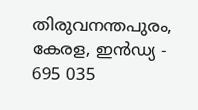തിരുവനന്തപുരം, കേരള, ഇന്‍ഡ്യ - 695 035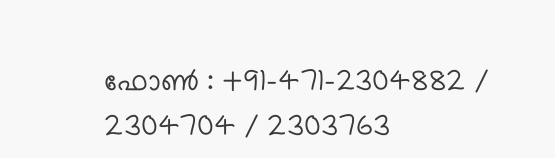ഫോണ്‍ : +91-471-2304882 / 2304704 / 2303763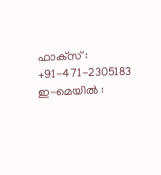ഫാക്‌സ്‌ : +91-471-2305183
ഇ-മെയില്‍ :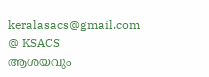keralasacs@gmail.com
@ KSACS
ആശയവും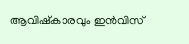ആവിഷ്‌കാരവും ഇന്‍വിസ്‌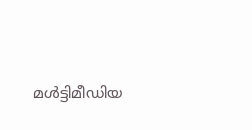മള്‍ട്ടിമീഡിയ